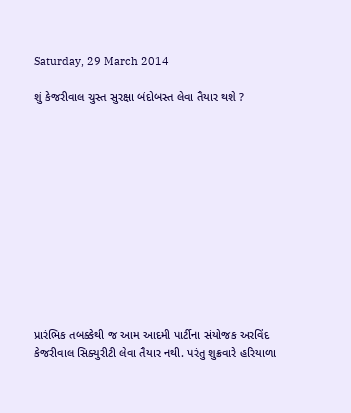Saturday, 29 March 2014

શું કેજરીવાલ ચુસ્ત સુરક્ષા બંદોબસ્ત લેવા તૈયાર થશે ?












પ્રારંભિક તબક્કેથી જ આમ આદમી પાર્ટીના સંયોજક અરવિંદ કેજરીવાલ સિક્યુરીટી લેવા તૈયાર નથી. પરંતુ શુક્રવારે હરિયાળા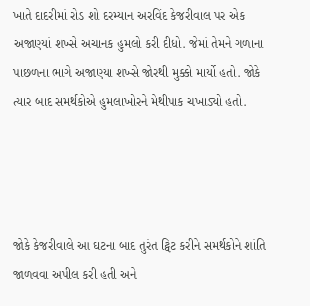ખાતે દાદરીમાં રોડ શો દરમ્યાન અરવિંદ કેજરીવાલ પર એક અજાણ્યાં શખ્સે અચાનક હુમલો કરી દીધો. જેમાં તેમને ગળાના પાછળના ભાગે અજાણ્યા શખ્સે જોરથી મુક્કો માર્યો હતો. જોકે ત્યાર બાદ સમર્થકોએ હુમલાખોરને મેથીપાક ચખાડ્યો હતો.




જોકે કેજરીવાલે આ ઘટના બાદ તુરંત ટ્વિટ કરીને સમર્થકોને શાંતિ જાળવવા અપીલ કરી હતી અને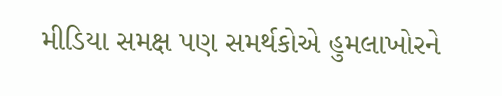મીડિયા સમક્ષ પણ સમર્થકોએ હુમલાખોરને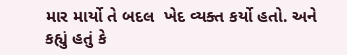માર માર્યો તે બદલ  ખેદ વ્યક્ત કર્યો હતો. અને કહ્યું હતું કે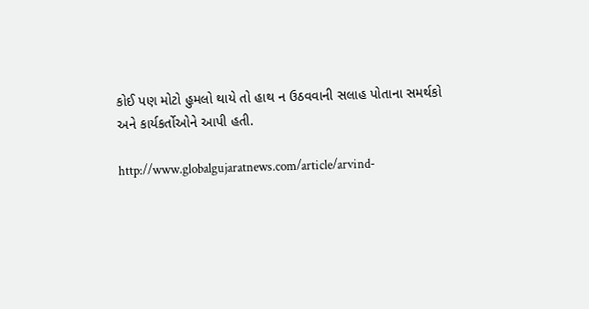કોઈ પણ મોટો હુમલો થાયે તો હાથ ન ઉઠવવાની સલાહ પોતાના સમર્થકો અને કાર્યકર્તોઓને આપી હતી.

http://www.globalgujaratnews.com/article/arvind-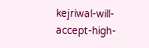kejriwal-will-accept-high-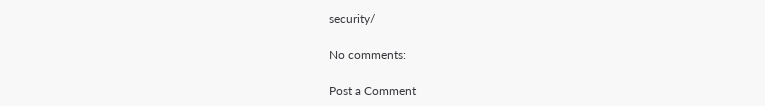security/

No comments:

Post a Comment